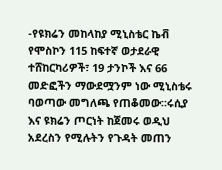-የዩክሬን መከላከያ ሚኒስቴር ኬቭ የሞስኮን 115 ከፍተኛ ወታደራዊ ተሸከርካሪዎች፣ 19 ታንኮች እና 66 መድፎችን ማውደሟንም ነው ሚኒስቴሩ ባወጣው መግለጫ የጠቆመው።ሩሲያ እና ዩክሬን ጦርነት ከጀመሩ ወዲህ አደረስን የሚሉትን የጉዳት መጠን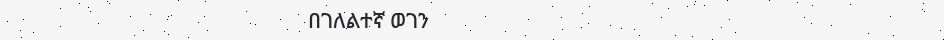በገለልተኛ ወገን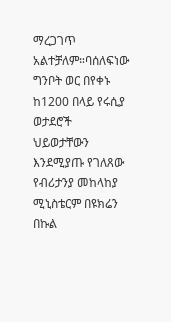ማረጋገጥ አልተቻለም።ባሰለፍነው ግንቦት ወር በየቀኑ ከ1200 በላይ የሩሲያ ወታደሮች ህይወታቸውን እንደሚያጡ የገለጸው የብሪታንያ መከላከያ ሚኒስቴርም በዩክሬን በኩል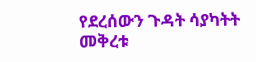የደረሰውን ጉዳት ሳያካትት መቅረቱ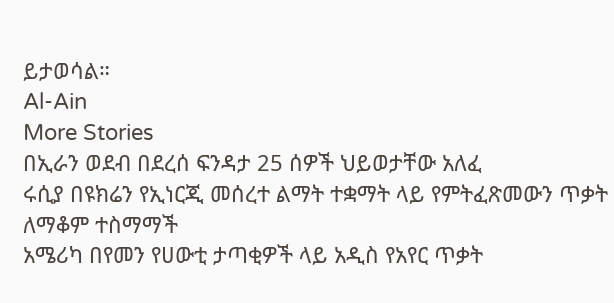ይታወሳል።
Al-Ain
More Stories
በኢራን ወደብ በደረሰ ፍንዳታ 25 ሰዎች ህይወታቸው አለፈ
ሩሲያ በዩክሬን የኢነርጂ መሰረተ ልማት ተቋማት ላይ የምትፈጽመውን ጥቃት ለማቆም ተስማማች
አሜሪካ በየመን የሀውቲ ታጣቂዎች ላይ አዲስ የአየር ጥቃት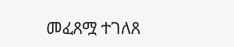መፈጸሟ ተገለጸ